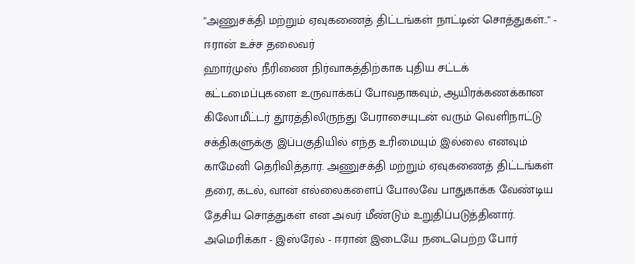"அணுசக்தி மற்றும் ஏவுகணைத் திட்டங்கள் நாட்டின் சொத்துகள்.." - ஈரான் உச்ச தலைவர்
ஹார்முஸ் நீரிணை நிர்வாகத்திற்காக புதிய சட்டக் கட்டமைப்புகளை உருவாக்கப் போவதாகவும், ஆயிரக்கணக்கான கிலோமீட்டர் தூரத்திலிருந்து பேராசையுடன் வரும் வெளிநாட்டு சக்திகளுக்கு இப்பகுதியில் எந்த உரிமையும் இல்லை எனவும் காமேனி தெரிவித்தார். அணுசக்தி மற்றும் ஏவுகணைத் திட்டங்கள் தரை, கடல், வான் எல்லைகளைப் போலவே பாதுகாக்க வேண்டிய தேசிய சொத்துகள் என அவர் மீண்டும் உறுதிப்படுத்தினார்.
அமெரிக்கா - இஸ்ரேல் - ஈரான் இடையே நடைபெற்ற போர்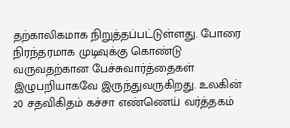தற்காலிகமாக நிறுத்தப்பட்டுள்ளது. போரை நிரந்தரமாக முடிவுக்கு கொண்டு வருவதற்கான பேச்சுவார்த்தைகள் இழுபறியாகவே இருந்துவருகிறது. உலகின் 20 சதவிகிதம் கச்சா எண்ணெய் வர்த்தகம்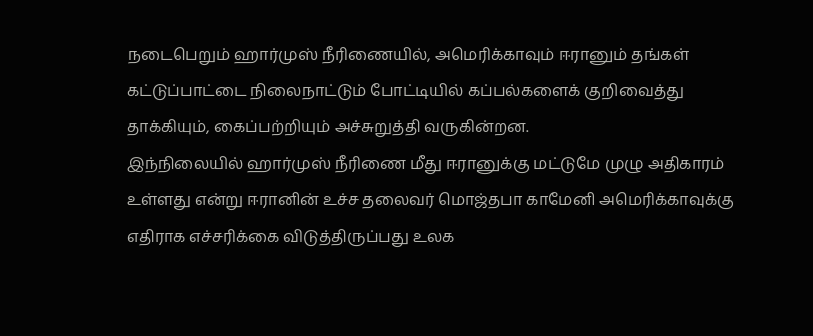நடைபெறும் ஹார்முஸ் நீரிணையில், அமெரிக்காவும் ஈரானும் தங்கள் கட்டுப்பாட்டை நிலைநாட்டும் போட்டியில் கப்பல்களைக் குறிவைத்து தாக்கியும், கைப்பற்றியும் அச்சுறுத்தி வருகின்றன.
இந்நிலையில் ஹார்முஸ் நீரிணை மீது ஈரானுக்கு மட்டுமே முழு அதிகாரம் உள்ளது என்று ஈரானின் உச்ச தலைவர் மொஜ்தபா காமேனி அமெரிக்காவுக்கு எதிராக எச்சரிக்கை விடுத்திருப்பது உலக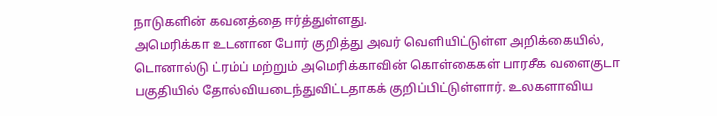நாடுகளின் கவனத்தை ஈர்த்துள்ளது.
அமெரிக்கா உடனான போர் குறித்து அவர் வெளியிட்டுள்ள அறிக்கையில், டொனால்டு ட்ரம்ப் மற்றும் அமெரிக்காவின் கொள்கைகள் பாரசீக வளைகுடா பகுதியில் தோல்வியடைந்துவிட்டதாகக் குறிப்பிட்டுள்ளார். உலகளாவிய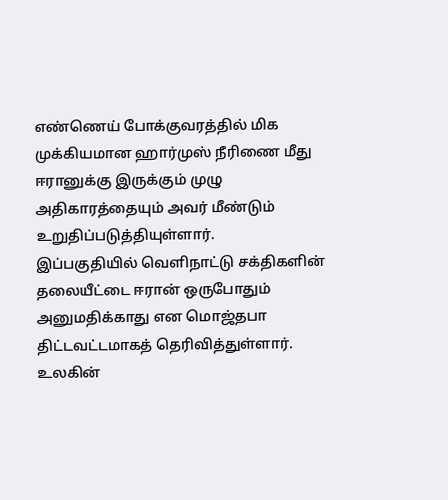எண்ணெய் போக்குவரத்தில் மிக முக்கியமான ஹார்முஸ் நீரிணை மீது ஈரானுக்கு இருக்கும் முழு அதிகாரத்தையும் அவர் மீண்டும் உறுதிப்படுத்தியுள்ளார்.
இப்பகுதியில் வெளிநாட்டு சக்திகளின் தலையீட்டை ஈரான் ஒருபோதும் அனுமதிக்காது என மொஜ்தபா திட்டவட்டமாகத் தெரிவித்துள்ளார்.
உலகின்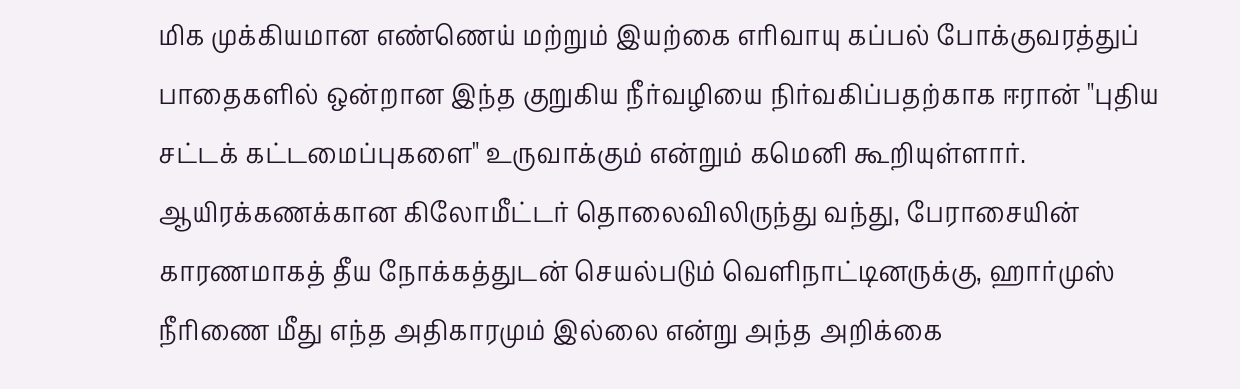மிக முக்கியமான எண்ணெய் மற்றும் இயற்கை எரிவாயு கப்பல் போக்குவரத்துப் பாதைகளில் ஒன்றான இந்த குறுகிய நீர்வழியை நிர்வகிப்பதற்காக ஈரான் "புதிய சட்டக் கட்டமைப்புகளை" உருவாக்கும் என்றும் கமெனி கூறியுள்ளார்.
ஆயிரக்கணக்கான கிலோமீட்டர் தொலைவிலிருந்து வந்து, பேராசையின் காரணமாகத் தீய நோக்கத்துடன் செயல்படும் வெளிநாட்டினருக்கு, ஹார்முஸ் நீரிணை மீது எந்த அதிகாரமும் இல்லை என்று அந்த அறிக்கை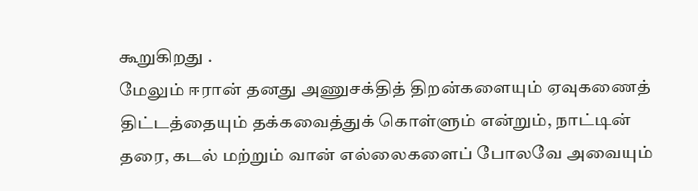கூறுகிறது .
மேலும் ஈரான் தனது அணுசக்தித் திறன்களையும் ஏவுகணைத் திட்டத்தையும் தக்கவைத்துக் கொள்ளும் என்றும், நாட்டின் தரை, கடல் மற்றும் வான் எல்லைகளைப் போலவே அவையும்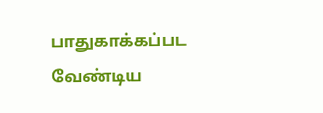பாதுகாக்கப்பட வேண்டிய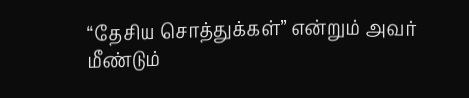“தேசிய சொத்துக்கள்” என்றும் அவர் மீண்டும்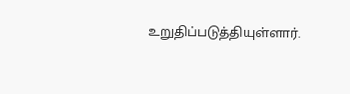உறுதிப்படுத்தியுள்ளார்.